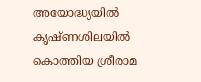അയോദ്ധ്യയിൽ കൃഷ്ണശിലയിൽ കൊത്തിയ ശ്രീരാമ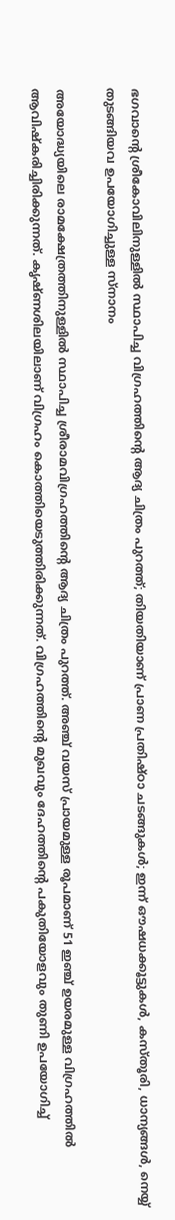ഭഗവാന്റെ ശ്രീകോവിലിനുള്ളിൽ സ്ഥാപിച്ച വിഗ്രഹത്തിന്റെ ആദ്യ ചിത്രം പുറത്ത്; തിയതിയാണ് പ്രാണ പ്രതിഷ്ഠാ ചടങ്ങുകൾ; ഇന്ന് ഔഷധക്കൂട്ടുകൾ, കസ്തൂരി, ധാന്യങ്ങൾ, നെയ്യ് തുടങ്ങിയവ ഉപയോഗിച്ചുള്ള സ്നാനം

അയോദ്ധ്യയിലെ രാമക്ഷേത്രത്തിനുള്ളിൽ സ്ഥാപിച്ച ശ്രീരാമവിഗ്രഹത്തിന്റെ ആദ്യ ചിത്രം പുറത്ത്. അഞ്ച് വയസ് പ്രായമുള്ള രൂപമാണ് 51 ഇഞ്ച് ഉയരമുള്ള വിഗ്രഹത്തിൽ ആവിഷ്കരിച്ചിരിക്കുന്നത്. കൃഷ്ണശിലയിലാണ് വിഗ്രഹം കൊത്തിയെടുത്തിരിക്കുന്നത്. വിഗ്രഹത്തിന്റെ മുഖവും ദേഹത്തിന്റെ പകുതിയോളവും തുണി ഉപയോഗിച്ച്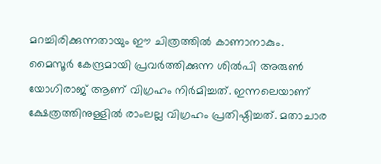മറച്ചിരിക്കുന്നതായും ഈ ചിത്രത്തിൽ കാണാനാകും.
മൈസൂർ കേന്ദ്രമായി പ്രവർത്തിക്കുന്ന ശിൽപി അരുൺ യോഗിരാജ് ആണ് വിഗ്രഹം നിർമിച്ചത്. ഇന്നലെയാണ് ക്ഷേത്രത്തിനുള്ളിൽ രാംലല്ല വിഗ്രഹം പ്രതിഷ്ഠിച്ചത്. മതാചാര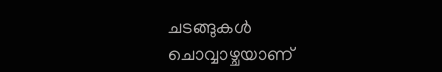ചടങ്ങുകൾ ചൊവ്വാഴ്ചയാണ്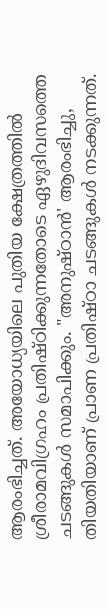ആരംഭിച്ചത്. അയോധ്യയിലെ പുതിയ ക്ഷേത്രത്തിൽ ശ്രീരാമവിഗ്രഹം പ്രതിഷ്ഠിക്കുന്നതോടെ ഏഴുദിവസത്തെ ചടങ്ങുകൾ സമാപിക്കും. "അനുഷ്ഠാൻ' ആരംഭിച്ചു, തിയതിയാണ് പ്രാണ പ്രതിഷ്ഠാ ചടങ്ങുകൾ നടക്കുന്നത്.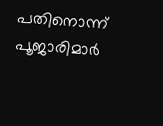പതിനൊന്ന് പൂജാരിമാർ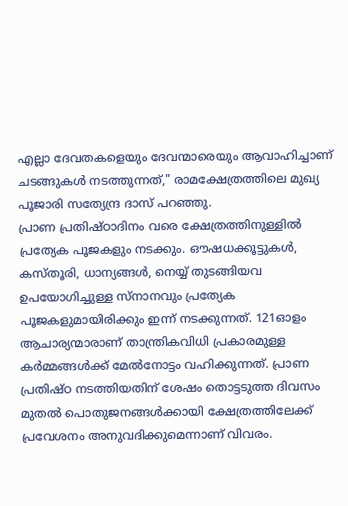എല്ലാ ദേവതകളെയും ദേവന്മാരെയും ആവാഹിച്ചാണ് ചടങ്ങുകൾ നടത്തുന്നത്," രാമക്ഷേത്രത്തിലെ മുഖ്യ പൂജാരി സത്യേന്ദ്ര ദാസ് പറഞ്ഞു.
പ്രാണ പ്രതിഷ്ഠാദിനം വരെ ക്ഷേത്രത്തിനുള്ളിൽ പ്രത്യേക പൂജകളും നടക്കും. ഔഷധക്കൂട്ടുകൾ, കസ്തൂരി, ധാന്യങ്ങൾ, നെയ്യ് തുടങ്ങിയവ ഉപയോഗിച്ചുള്ള സ്നാനവും പ്രത്യേക പൂജകളുമായിരിക്കും ഇന്ന് നടക്കുന്നത്. 121ഓളം ആചാര്യന്മാരാണ് താന്ത്രികവിധി പ്രകാരമുള്ള കർമ്മങ്ങൾക്ക് മേൽനോട്ടം വഹിക്കുന്നത്. പ്രാണ പ്രതിഷ്ഠ നടത്തിയതിന് ശേഷം തൊട്ടടുത്ത ദിവസം മുതൽ പൊതുജനങ്ങൾക്കായി ക്ഷേത്രത്തിലേക്ക് പ്രവേശനം അനുവദിക്കുമെന്നാണ് വിവരം.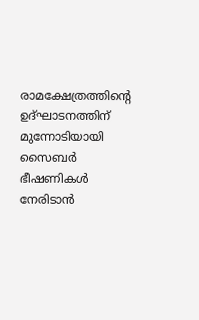രാമക്ഷേത്രത്തിന്റെ ഉദ്ഘാടനത്തിന് മുന്നോടിയായി സൈബർ ഭീഷണികൾ നേരിടാൻ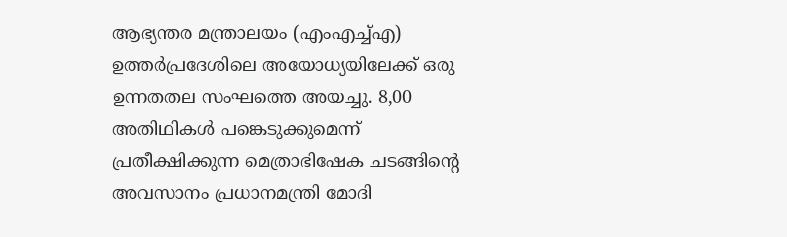ആഭ്യന്തര മന്ത്രാലയം (എംഎച്ച്എ) ഉത്തർപ്രദേശിലെ അയോധ്യയിലേക്ക് ഒരു ഉന്നതതല സംഘത്തെ അയച്ചു. 8,00 അതിഥികൾ പങ്കെടുക്കുമെന്ന് പ്രതീക്ഷിക്കുന്ന മെത്രാഭിഷേക ചടങ്ങിന്റെ അവസാനം പ്രധാനമന്ത്രി മോദി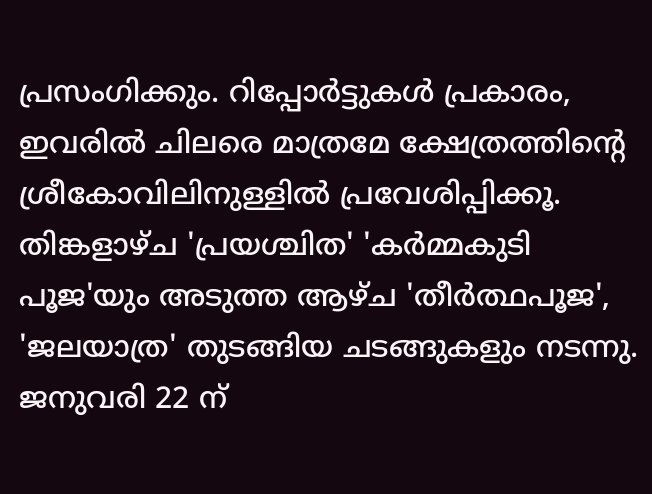പ്രസംഗിക്കും. റിപ്പോർട്ടുകൾ പ്രകാരം, ഇവരിൽ ചിലരെ മാത്രമേ ക്ഷേത്രത്തിന്റെ ശ്രീകോവിലിനുള്ളിൽ പ്രവേശിപ്പിക്കൂ. തിങ്കളാഴ്ച 'പ്രയശ്ചിത' 'കർമ്മകുടി പൂജ'യും അടുത്ത ആഴ്ച 'തീർത്ഥപൂജ', 'ജലയാത്ര' തുടങ്ങിയ ചടങ്ങുകളും നടന്നു. ജനുവരി 22 ന്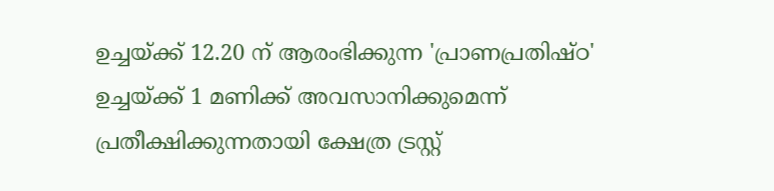ഉച്ചയ്ക്ക് 12.20 ന് ആരംഭിക്കുന്ന 'പ്രാണപ്രതിഷ്ഠ' ഉച്ചയ്ക്ക് 1 മണിക്ക് അവസാനിക്കുമെന്ന് പ്രതീക്ഷിക്കുന്നതായി ക്ഷേത്ര ട്രസ്റ്റ്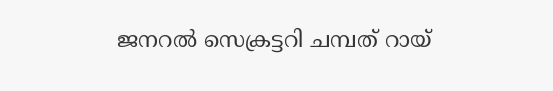ജനറൽ സെക്രട്ടറി ചമ്പത് റായ്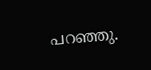പറഞ്ഞു.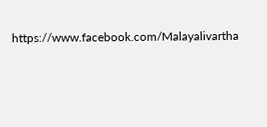https://www.facebook.com/Malayalivartha